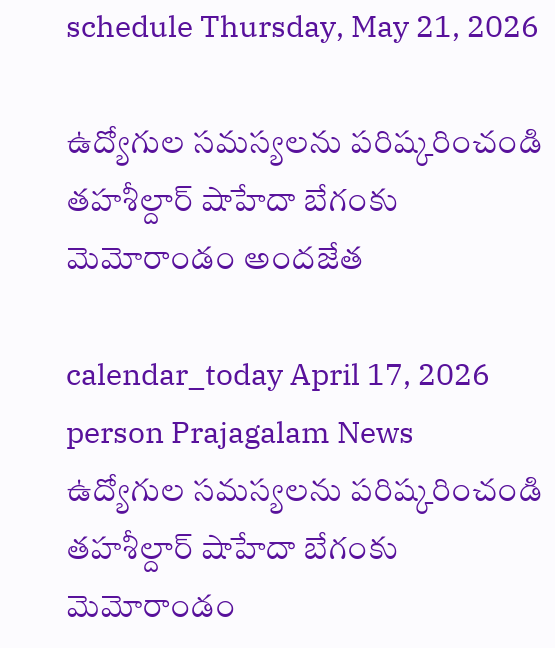schedule Thursday, May 21, 2026

ఉద్యోగుల సమస్యలను పరిష్కరించండి తహశీల్దార్ షాహేదా బేగంకు మెమోరాండం అందజేత

calendar_today April 17, 2026
person Prajagalam News
ఉద్యోగుల సమస్యలను పరిష్కరించండి తహశీల్దార్ షాహేదా బేగంకు మెమోరాండం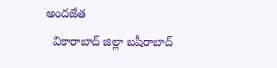అందజేత
  వికారాబాద్ జిల్లా బషీరాబాద్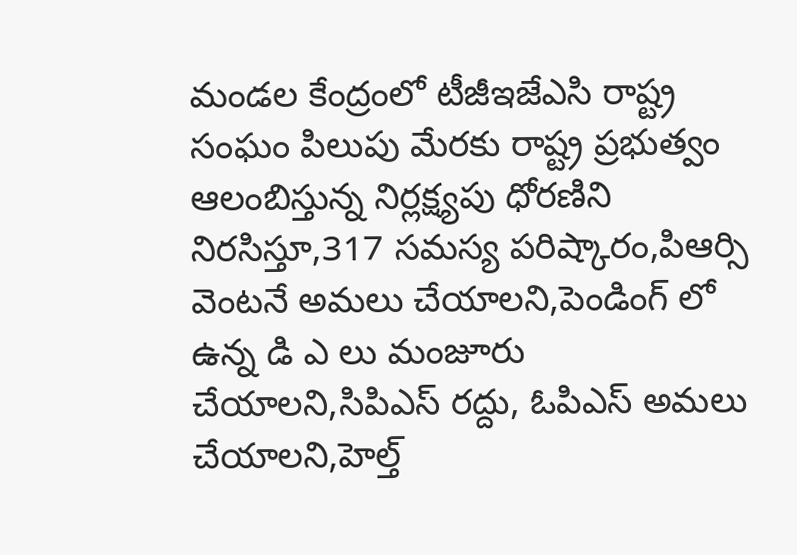మండల కేంద్రంలో టీజీఇజేఎసి రాష్ట్ర సంఘం పిలుపు మేరకు రాష్ట్ర ప్రభుత్వం ఆలంబిస్తున్న నిర్లక్ష్యపు ధోరణిని నిరసిస్తూ,317 సమస్య పరిష్కారం,పిఆర్సి వెంటనే అమలు చేయాలని,పెండింగ్ లో ఉన్న డి ఎ లు మంజూరు చేయాలని,సిపిఎస్ రద్దు, ఓపిఎస్ అమలు చేయాలని,హెల్త్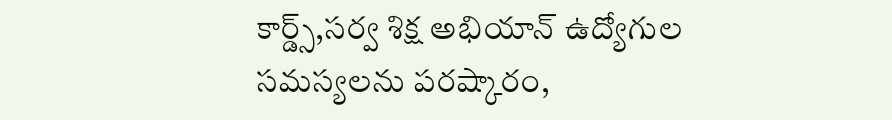కార్డ్స్,సర్వ శిక్ష అభియాన్ ఉద్యోగుల సమస్యలను పరష్కారం,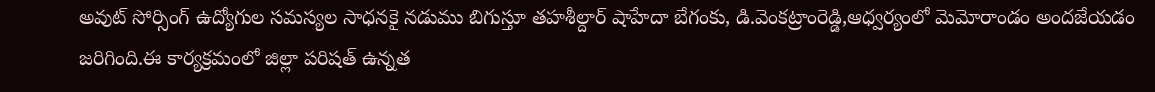అవుట్ సోర్సింగ్ ఉద్యోగుల సమస్యల సాధనకై నడుము బిగుస్తూ తహశీల్దార్ షాహేదా బేగంకు, డి.వెంకట్రాంరెడ్డి,ఆధ్వర్యంలో మెమోరాండం అందజేయడం జరిగింది.ఈ కార్యక్రమంలో జిల్లా పరిషత్ ఉన్నత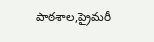పాఠశాల,ప్రైమరీ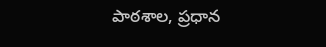పాఠశాల, ప్రధాన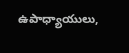ఉపాధ్యాయులు,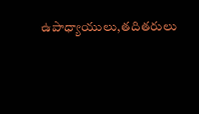ఉపాధ్యాయులు,తదితరులు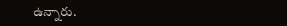ఉన్నారు.